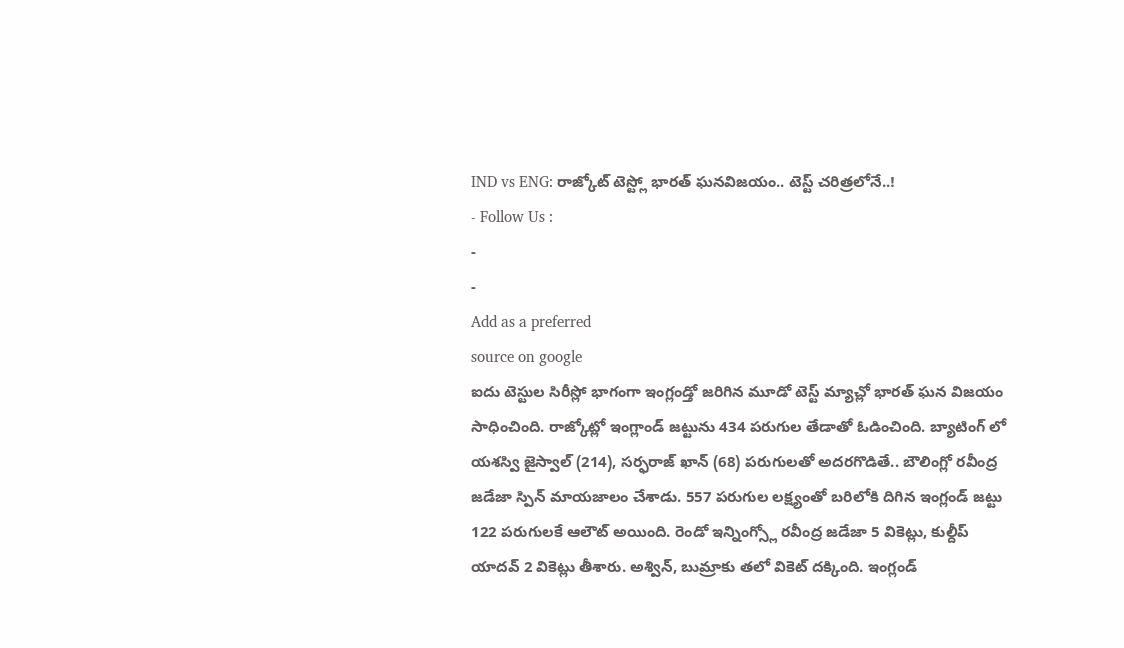IND vs ENG: రాజ్కోట్ టెస్ట్లో భారత్ ఘనవిజయం.. టెస్ట్ చరిత్రలోనే..!
- Follow Us :
-
-
Add as a preferred
source on google
ఐదు టెస్టుల సిరీస్లో భాగంగా ఇంగ్లండ్తో జరిగిన మూడో టెస్ట్ మ్యాచ్లో భారత్ ఘన విజయం సాధించింది. రాజ్కోట్లో ఇంగ్లాండ్ జట్టును 434 పరుగుల తేడాతో ఓడించింది. బ్యాటింగ్ లో యశస్వి జైస్వాల్ (214), సర్ఫరాజ్ ఖాన్ (68) పరుగులతో అదరగొడితే.. బౌలింగ్లో రవీంద్ర జడేజా స్పిన్ మాయజాలం చేశాడు. 557 పరుగుల లక్ష్యంతో బరిలోకి దిగిన ఇంగ్లండ్ జట్టు 122 పరుగులకే ఆలౌట్ అయింది. రెండో ఇన్నింగ్స్లో రవీంద్ర జడేజా 5 వికెట్లు, కుల్దీప్ యాదవ్ 2 వికెట్లు తీశారు. అశ్విన్, బుమ్రాకు తలో వికెట్ దక్కింది. ఇంగ్లండ్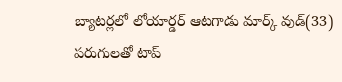బ్యాటర్లలో లోయార్డర్ ఆటగాడు మార్క్ వుడ్(33) పరుగులతో టాప్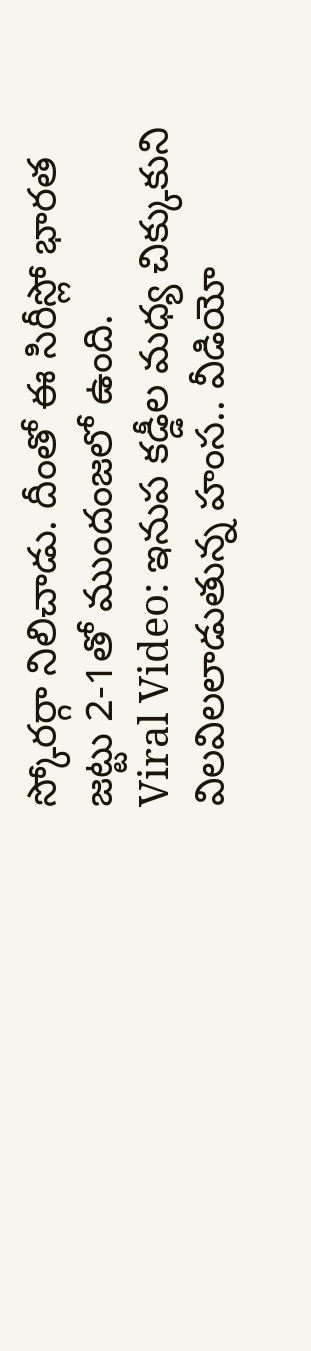స్కోరర్గా నిలిచాడు. దీంతో ఈ సిరీస్లో భారత జట్టు 2-1తో ముందంజలో ఉంది.
Viral Video: ఇనుప కడ్డీల మధ్య చిక్కుకుని విలవిలలాడుతున్న హంస.. వీడియో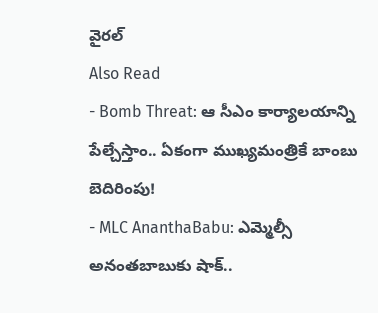వైరల్
Also Read
- Bomb Threat: ఆ సీఎం కార్యాలయాన్ని పేల్చేస్తాం.. ఏకంగా ముఖ్యమంత్రికే బాంబు బెదిరింపు!
- MLC AnanthaBabu: ఎమ్మెల్సీ అనంతబాబుకు షాక్..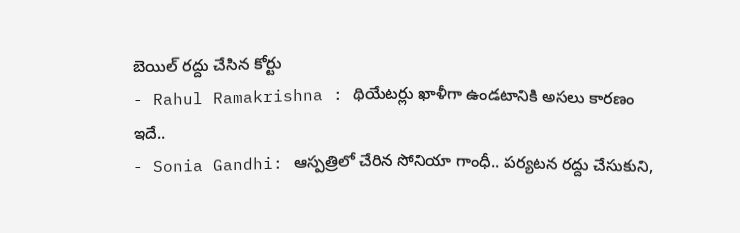బెయిల్ రద్దు చేసిన కోర్టు
- Rahul Ramakrishna : థియేటర్లు ఖాళీగా ఉండటానికి అసలు కారణం ఇదే..
- Sonia Gandhi: ఆస్పత్రిలో చేరిన సోనియా గాంధీ.. పర్యటన రద్దు చేసుకుని,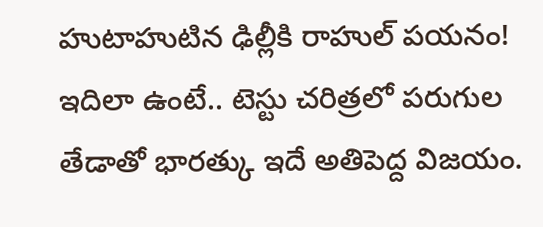హుటాహుటిన ఢిల్లీకి రాహుల్ పయనం!
ఇదిలా ఉంటే.. టెస్టు చరిత్రలో పరుగుల తేడాతో భారత్కు ఇదే అతిపెద్ద విజయం.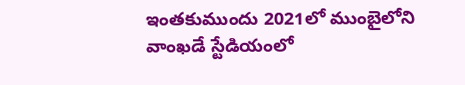ఇంతకుముందు 2021లో ముంబైలోని వాంఖడే స్టేడియంలో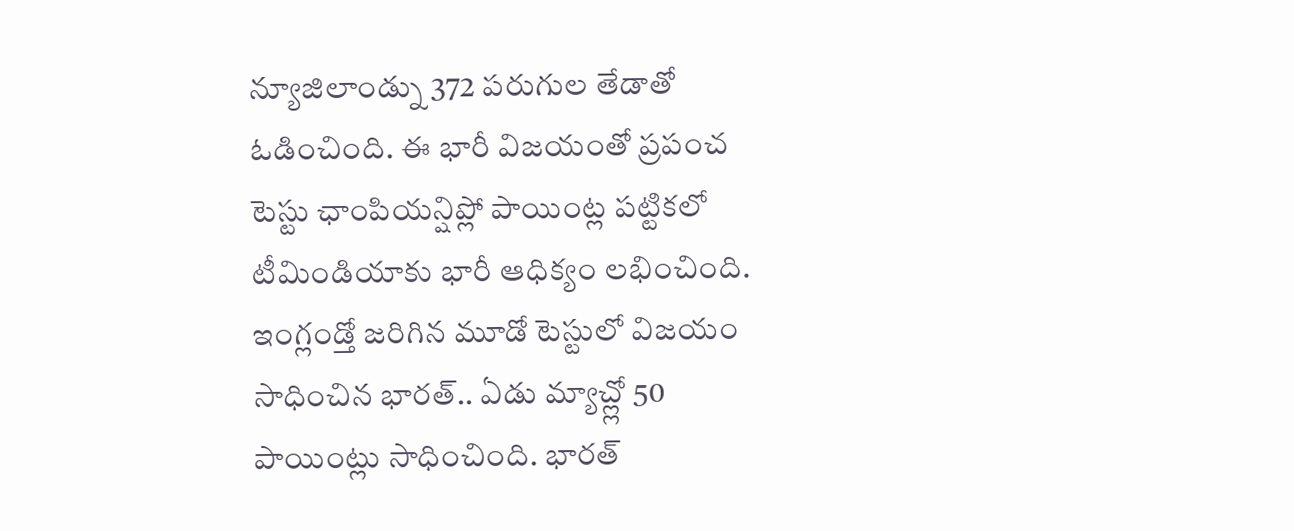న్యూజిలాండ్ను 372 పరుగుల తేడాతో ఓడించింది. ఈ భారీ విజయంతో ప్రపంచ టెస్టు ఛాంపియన్షిప్లో పాయింట్ల పట్టికలో టీమిండియాకు భారీ ఆధిక్యం లభించింది. ఇంగ్లండ్తో జరిగిన మూడో టెస్టులో విజయం సాధించిన భారత్.. ఏడు మ్యాచ్ల్లో 50 పాయింట్లు సాధించింది. భారత్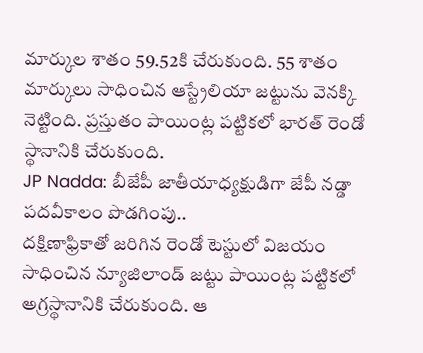మార్కుల శాతం 59.52కి చేరుకుంది. 55 శాతం మార్కులు సాధించిన ఆస్ట్రేలియా జట్టును వెనక్కి నెట్టింది. ప్రస్తుతం పాయింట్ల పట్టికలో భారత్ రెండో స్థానానికి చేరుకుంది.
JP Nadda: బీజేపీ జాతీయాధ్యక్షుడిగా జేపీ నడ్డా పదవీకాలం పొడగింపు..
దక్షిణాఫ్రికాతో జరిగిన రెండో టెస్టులో విజయం సాధించిన న్యూజిలాండ్ జట్టు పాయింట్ల పట్టికలో అగ్రస్థానానికి చేరుకుంది. ఆ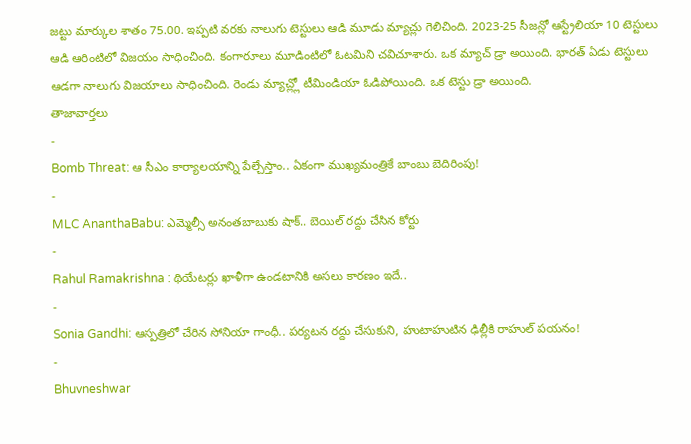జట్టు మార్కుల శాతం 75.00. ఇప్పటి వరకు నాలుగు టెస్టులు ఆడి మూడు మ్యాచ్లు గెలిచింది. 2023-25 సీజన్లో ఆస్ట్రేలియా 10 టెస్టులు ఆడి ఆరింటిలో విజయం సాధించింది. కంగారూలు మూడింటిలో ఓటమిని చవిచూశారు. ఒక మ్యాచ్ డ్రా అయింది. భారత్ ఏడు టెస్టులు ఆడగా నాలుగు విజయాలు సాధించింది. రెండు మ్యాచ్ల్లో టీమిండియా ఓడిపోయింది. ఒక టెస్టు డ్రా అయింది.
తాజావార్తలు
-
Bomb Threat: ఆ సీఎం కార్యాలయాన్ని పేల్చేస్తాం.. ఏకంగా ముఖ్యమంత్రికే బాంబు బెదిరింపు!
-
MLC AnanthaBabu: ఎమ్మెల్సీ అనంతబాబుకు షాక్.. బెయిల్ రద్దు చేసిన కోర్టు
-
Rahul Ramakrishna : థియేటర్లు ఖాళీగా ఉండటానికి అసలు కారణం ఇదే..
-
Sonia Gandhi: ఆస్పత్రిలో చేరిన సోనియా గాంధీ.. పర్యటన రద్దు చేసుకుని, హుటాహుటిన ఢిల్లీకి రాహుల్ పయనం!
-
Bhuvneshwar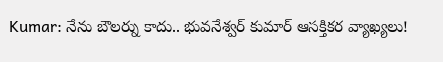Kumar: నేను బౌలర్ను కాదు.. భువనేశ్వర్ కుమార్ ఆసక్తికర వ్యాఖ్యలు!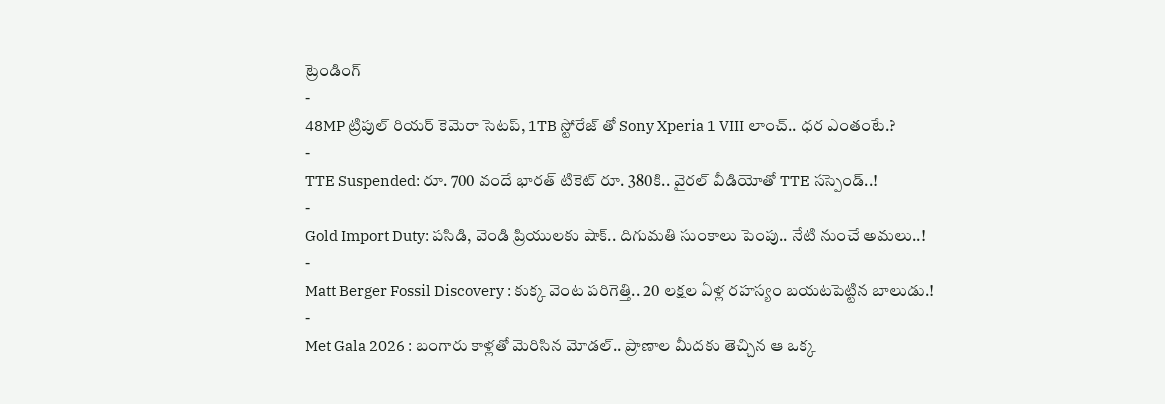ట్రెండింగ్
-
48MP ట్రిపుల్ రియర్ కెమెరా సెటప్, 1TB స్టోరేజ్ తో Sony Xperia 1 VIII లాంచ్.. ధర ఎంతంటే.?
-
TTE Suspended: రూ. 700 వందే భారత్ టికెట్ రూ. 380కి.. వైరల్ వీడియోతో TTE సస్పెండ్..!
-
Gold Import Duty: పసిడి, వెండి ప్రియులకు షాక్.. దిగుమతి సుంకాలు పెంపు.. నేటి నుంచే అమలు..!
-
Matt Berger Fossil Discovery : కుక్క వెంట పరిగెత్తి.. 20 లక్షల ఏళ్ల రహస్యం బయటపెట్టిన బాలుడు.!
-
Met Gala 2026 : బంగారు కాళ్లతో మెరిసిన మోడల్.. ప్రాణాల మీదకు తెచ్చిన ఆ ఒక్క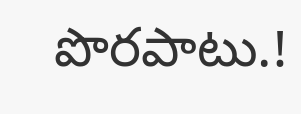పొరపాటు.!